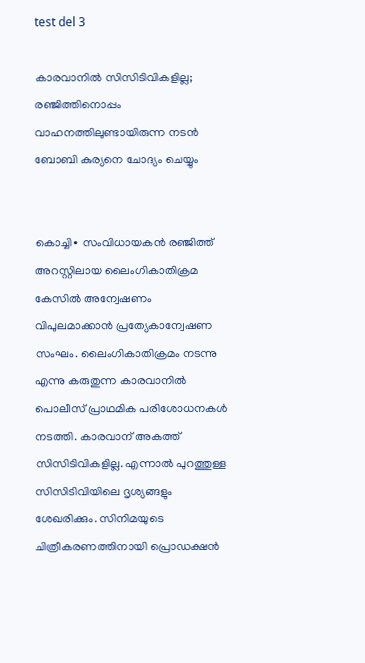test del 3

കാരവാനിൽ സിസിടിവികളില്ല; രഞ്ജിത്തിനൊപ്പം വാഹനത്തിലുണ്ടായിരുന്ന നടൻ ബോബി കുര്യനെ ചോദ്യം ചെയ്യും


കൊച്ചി∙ സംവിധായകൻ രഞ്ജിത്ത് അറസ്റ്റിലായ ലൈംഗികാതിക്രമ കേസിൽ അന്വേഷണം വിപുലമാക്കാൻ പ്രത്യേകാന്വേഷണ സംഘം. ലൈംഗികാതിക്രമം നടന്നു എന്നു കരുതുന്ന കാരവാനിൽ പൊലീസ് പ്രാഥമിക പരിശോധനകൾ നടത്തി. കാരവാന് അകത്ത് സിസിടിവികളില്ല. എന്നാൽ പുറത്തുള്ള സിസിടിവിയിലെ ദൃശ്യങ്ങളും ശേഖരിക്കും. സിനിമയുടെ ചിത്രീകരണത്തിനായി പ്രൊഡക്ഷൻ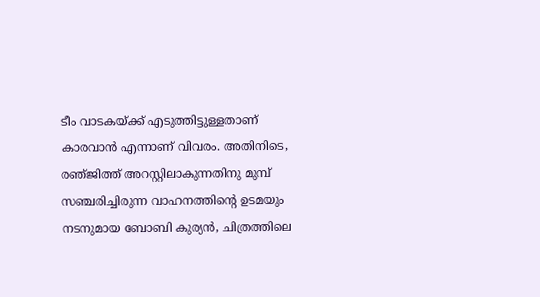ടീം വാടകയ്ക്ക് എടുത്തിട്ടുള്ളതാണ് കാരവാൻ എന്നാണ് വിവരം. അതിനിടെ, രഞ്‍‍ജിത്ത് അറസ്റ്റിലാകുന്നതിനു മുമ്പ് സഞ്ചരിച്ചിരുന്ന വാഹനത്തിന്റെ ഉടമയും നടനുമായ ബോബി കുര്യൻ, ചിത്രത്തിലെ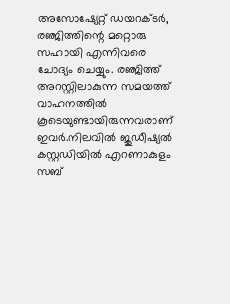അസോഷ്യേറ്റ് ഡയറക്ടർ, രഞ്ജിത്തിന്റെ മറ്റൊരു സഹായി എന്നിവരെ ചോദ്യം ചെയ്യും. രഞ്ജിത്ത് അറസ്റ്റിലാകുന്ന സമയത്ത് വാഹനത്തിൽ കൂടെയുണ്ടായിരുന്നവരാണ് ഇവർ.നിലവിൽ ജുഡീഷ്യൽ കസ്റ്റഡിയിൽ എറണാകുളം സബ്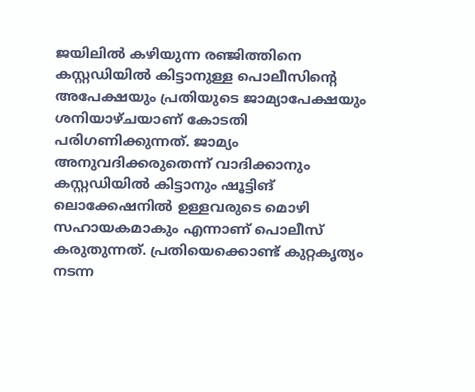ജയിലിൽ കഴിയുന്ന രഞ്ജിത്തിനെ കസ്റ്റഡിയിൽ കിട്ടാനുള്ള പൊലീസിന്റെ അപേക്ഷയും പ്രതിയുടെ ജാമ്യാപേക്ഷയും ശനിയാഴ്ചയാണ് കോടതി പരിഗണിക്കുന്നത്. ജാമ്യം അനുവദിക്കരുതെന്ന് വാദിക്കാനും കസ്റ്റഡിയിൽ കിട്ടാനും ഷൂട്ടിങ് ലൊക്കേഷനിൽ ഉള്ളവരുടെ മൊഴി സഹായകമാകും എന്നാണ് പൊലീസ് കരുതുന്നത്. പ്രതിയെക്കൊണ്ട് കുറ്റകൃത്യം നടന്ന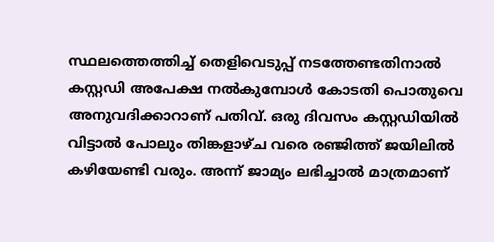സ്ഥലത്തെത്തിച്ച് തെളിവെടുപ്പ് നടത്തേണ്ടതിനാൽ കസ്റ്റഡി അപേക്ഷ നൽകുമ്പോൾ കോടതി പൊതുവെ അനുവദിക്കാറാണ് പതിവ്. ഒരു ദിവസം കസ്റ്റഡിയിൽ വിട്ടാൽ പോലും തിങ്കളാഴ്ച വരെ രഞ്ജിത്ത് ജയിലിൽ കഴിയേണ്ടി വരും. അന്ന് ജാമ്യം ലഭിച്ചാൽ മാത്രമാണ്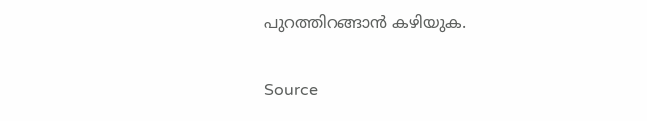പുറത്തിറങ്ങാൻ കഴിയുക.


Source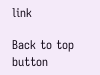link

Back to top button